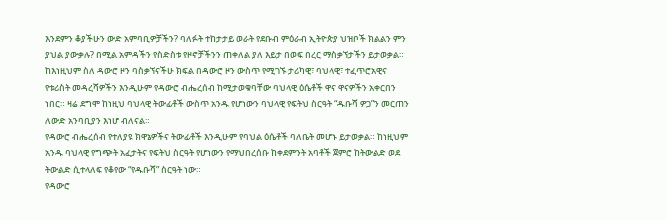እንደምን ቆያችሁን ውድ አምባቢዎቻችን? ባለፉት ተከታታይ ወራት የደቡብ ምዕራብ ኢትዮጵያ ህዝቦች ክልልን ምን ያህል ያውቃሉ? በሚል አምዳችን የስድስቱ የዞኖቻችንን ጠቀለል ያለ እይታ በወፍ በረር ማስቃኘታችን ይታወቃል።
ከእነዚህም ስለ ዳውሮ ዞን ባስቃኘናችሁ ክፍል በዳውሮ ዞን ውስጥ የሚገኙ ታሪካዊ፣ ባህላዊ፣ ተፈጥሮአዊና የቱሪስት መዳረሻዎችን እንዲሁም የዳውሮ ብሔረሰብ ከሚታወቁባቸው ባህላዊ ዕሴቶች ዋና ዋናዎችን አቀርበን ነበር። ዛሬ ደግሞ ከነዚህ ባህላዊ ትውፊቶች ውስጥ አንዱ የሆነውን ባህላዊ የፍትህ ስርዓት “ዱቡሻ ዎጋ”ን መርጠን ለውድ አንባቢያን እነሆ ብለናል።
የዳውሮ ብሔረሰብ የተለያዩ ክዋኔዎችና ትውፊቶች እንዲሁም የባህል ዕሴቶች ባለቤት መሆኑ ይታወቃል። ከነዚህም አንዱ ባህላዊ የግጭት አፈታትና የፍትህ ስርዓት የሆነውን የማህበረሰቡ ከቀደምንት አባቶች ጀምሮ ከትውልድ ወደ ትውልድ ሲተላለፍ የቆየው “የዱቡሻ” ስርዓት ነው።
የዳውሮ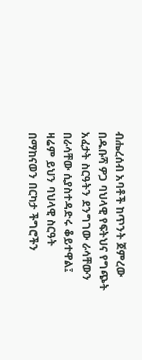ብሔረሰብ አባቶች ከጥንት ጀምረው በዱቡሻ ዎጋ ባህላዊ የፍትህና የግጭት አፈታት ስርዓትን ደንግገው ራሳቸውን በራሳቸው ሲያስተዳድሩ ቆይተዋል፤ ዛሬም ይህን ባህላዊ ስርዓት በማከናወን በርካታ ችግሮችን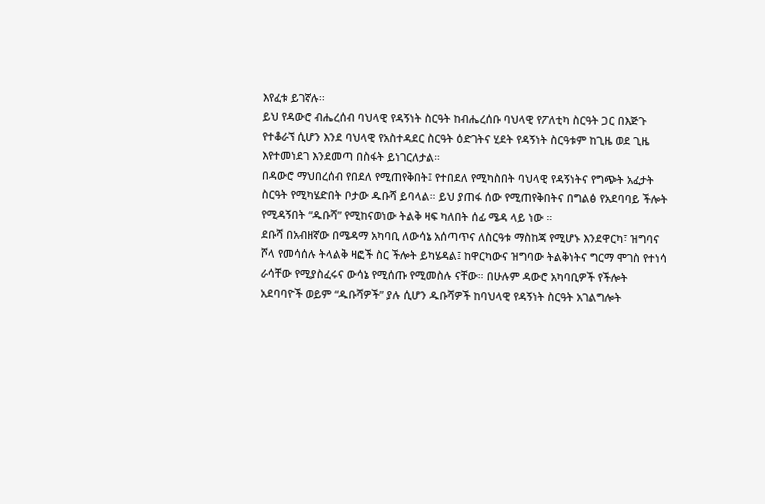እየፈቱ ይገኛሉ፡፡
ይህ የዳውሮ ብሔረሰብ ባህላዊ የዳኝነት ስርዓት ከብሔረሰቡ ባህላዊ የፖለቲካ ስርዓት ጋር በእጅጉ የተቆራኘ ሲሆን እንደ ባህላዊ የአስተዳደር ስርዓት ዕድገትና ሂደት የዳኝነት ስርዓቱም ከጊዜ ወደ ጊዜ እየተመነደገ እንደመጣ በስፋት ይነገርለታል።
በዳውሮ ማህበረሰብ የበደለ የሚጠየቅበት፤ የተበደለ የሚካስበት ባህላዊ የዳኝነትና የግጭት አፈታት ስርዓት የሚካሄድበት ቦታው ዱቡሻ ይባላል። ይህ ያጠፋ ሰው የሚጠየቅበትና በግልፅ የአደባባይ ችሎት የሚዳኝበት “ዱቡሻ” የሚከናወነው ትልቅ ዛፍ ካለበት ሰፊ ሜዳ ላይ ነው ።
ደቡሻ በአብዘኛው በሜዳማ አካባቢ ለውሳኔ አሰጣጥና ለስርዓቱ ማስከጃ የሚሆኑ እንደዋርካ፣ ዝግባና ሾላ የመሳሰሉ ትላልቅ ዛፎች ስር ችሎት ይካሄዳል፤ ከዋርካውና ዝግባው ትልቅነትና ግርማ ሞገስ የተነሳ ራሳቸው የሚያስፈሩና ውሳኔ የሚሰጡ የሚመስሉ ናቸው። በሁሉም ዳውሮ አካባቢዎች የችሎት አደባባዮች ወይም “ዱቡሻዎች” ያሉ ሲሆን ዱቡሻዎች ከባህላዊ የዳኝነት ስርዓት አገልግሎት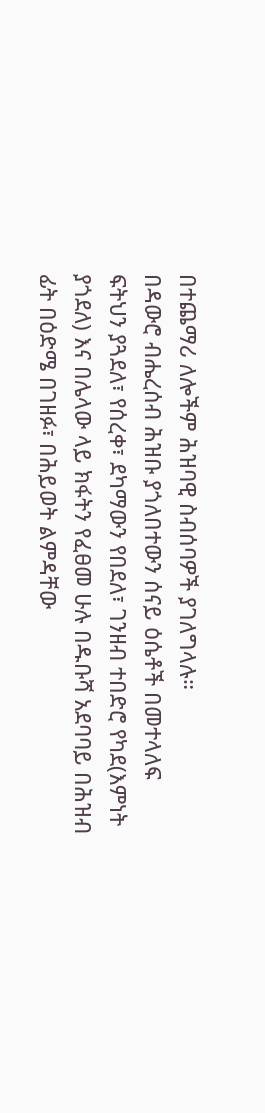በተጨማሪ ለሎችም ሕዝባዊ ስብሰባዎች ያገለግላሉ።
በዳውሮ ብሔረሰብ ሕዝቡ ያጎለበተውን ሰናይ ዕሴቶች በመተላለፍ ፍትህን ያጓደለ፣ የሰረቀ፣ ደካማውን የበደለ፣ ገንዘብ ተበድሮ የካደ(እምነት ያጎደለ) እና በሌላው ላይ ክፋትን የፈፀመ ሁሉ በዱቡሻ አደባባይ በሕዝብ ፊት በዕድሜ በገዘፉ፣ በሕይወት ልምዳቸው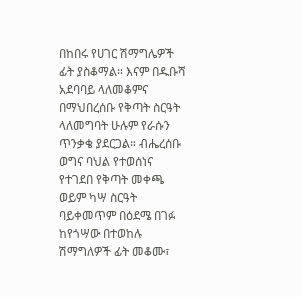በከበሩ የሀገር ሽማግሌዎች ፊት ያስቆማል። እናም በዱቡሻ አደባባይ ላለመቆምና በማህበረሰቡ የቅጣት ስርዓት ላለመግባት ሁሉም የራሱን ጥንቃቄ ያደርጋል። ብሔረሰቡ ወግና ባህል የተወሰነና የተገደበ የቅጣት መቀጫ ወይም ካሣ ስርዓት ባይቀመጥም በዕደሜ በገፉ ከየጎሣው በተወከሉ ሽማግለዎች ፊት መቆሙ፣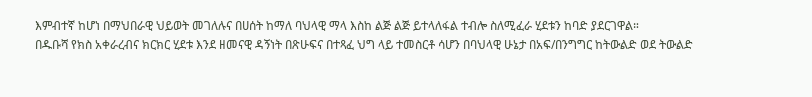እምብተኛ ከሆነ በማህበራዊ ህይወት መገለሉና በሀሰት ከማለ ባህላዊ ማላ እስከ ልጅ ልጅ ይተላለፋል ተብሎ ስለሚፈራ ሂደቱን ከባድ ያደርገዋል።
በዱቡሻ የክስ አቀራረብና ክርክር ሂደቱ እንደ ዘመናዊ ዳኝነት በጽሁፍና በተጻፈ ህግ ላይ ተመስርቶ ሳሆን በባህላዊ ሁኔታ በአፍ/በንግግር ከትውልድ ወደ ትውልድ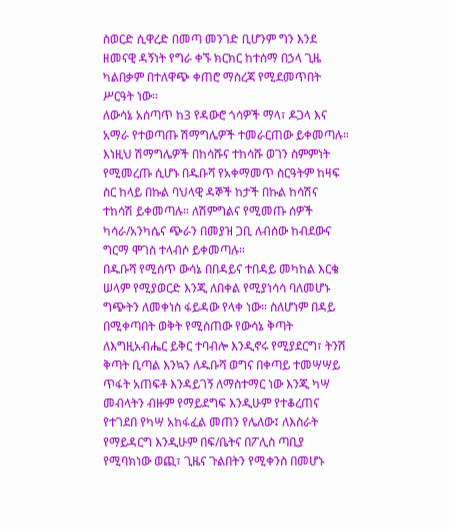ስወርድ ሲዋረድ በመጣ መንገድ ቢሆንም ግን እንደ ዘመናዊ ዳኝነት የግራ ቀኙ ክርክር ከተሰማ በኃላ ጊዜ ካልበቃም በተለዋጭ ቀጠሮ ማስረጃ የሚደመጥበት ሥርዓት ነው።
ለውሳኔ አሰጣጥ ከ3 የዳውሮ ጎሳዎች ማላ፣ ዶጋላ እና አማራ የተወጣጡ ሽማግሌዎች ተመራርጠው ይቀመጣሉ። እነዚህ ሽማግሌዎች በከሳሹና ተከሳሹ ወገን ስምምነት የሚመረጡ ሲሆኑ በዱቡሻ የአቀማመጥ ስርዓትም ከዛፍ ስር ከላይ በኩል ባህላዊ ዳኞች ከታች በኩል ከሳሽና ተከሳሽ ይቀመጣሉ። ለሽምግልና የሚመጡ ሰዎች ካሳራ/አንካሴና ጭራን በመያዝ ጋቢ ለብሰው ከብደውና ግርማ ሞገስ ተላብሶ ይቀመጣሉ።
በዱቡሻ የሚሰጥ ውሳኔ በበዳይና ተበዳይ መካከል እርቄ ሠላም የሚያወርድ እንጂ ለበቀል የሚያነሳሳ ባለመሆኑ ግጭትን ለመቀነስ ፋይዳው የላቀ ነው። ስለሆነም በዳይ በሚቀጣበት ወቅት የሚሰጠው የውሳኔ ቅጣት ለእግዚአብሔር ይቅር ተባብሎ እንዲኖሩ የሚያደርግ፣ ትንሽ ቅጣት ቢጣል እንኳን ለዱቡሻ ወግና በቀጣይ ተመሣሣይ ጥፋት አጠፍቶ እንዳይገኝ ለማስተማር ነው እንጂ ካሣ መብላትን ብዙም የማይደግፍ እንዲሁም የተቆረጠና የተገደበ የካሣ አከፋፈል መጠን የሌለው፤ ለእስራት የማይዳርግ እንዲሁም በፍ/ቤትና በፖሊስ ጣቢያ የሚባክነው ወጪ፣ ጊዜና ጉልበትን የሚቀንስ በመሆኑ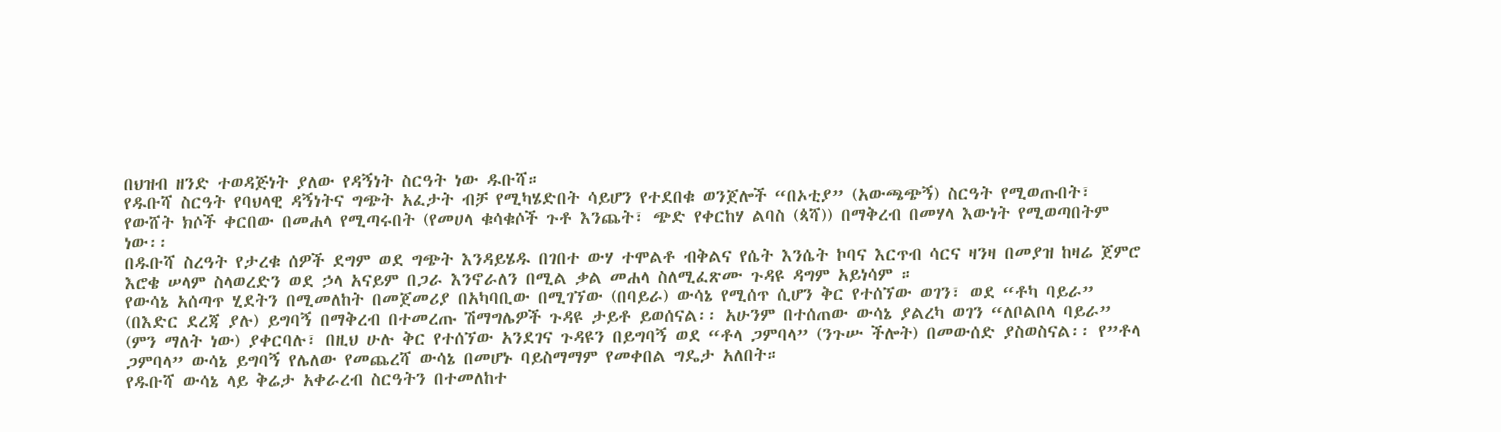በህዝብ ዘንድ ተወዳጅነት ያለው የዳኝነት ስርዓት ነው ዱቡሻ።
የዱቡሻ ስርዓት የባህላዊ ዳኝነትና ግጭት አፈታት ብቻ የሚካሄድበት ሳይሆን የተደበቁ ወንጀሎች “በኦቲያ” (አውጫጭኝ) ስርዓት የሚወጡበት፣ የውሸት ክሶች ቀርበው በመሐላ የሚጣሩበት (የመሀላ ቁሳቁሶች ጉቶ እንጨት፣ ጭድ የቀርከሃ ልባስ (ጳሻ)) በማቅረብ በመሃላ እውነት የሚወጣበትም ነው፡፡
በዱቡሻ ስረዓት የታረቁ ሰዎች ደግም ወደ ግጭት እንዳይሄዱ በገበተ ውሃ ተሞልቶ ብቅልና የሴት እንሴት ኮባና እርጥብ ሳርና ዛንዛ በመያዝ ከዛሬ ጀምሮ እሮቄ ሠላም ስላወረድን ወደ ኃላ አናይም በጋራ እንኖራለን በሚል ቃል መሐላ ስለሚፈጽሙ ጉዳዩ ዳግም አይነሳም ።
የውሳኔ አሰጣጥ ሂደትን በሚመለከት በመጀመሪያ በአካባቢው በሚገኘው (በባይራ) ውሳኔ የሚሰጥ ሲሆን ቅር የተሰኘው ወገን፣ ወደ “ቶካ ባይራ” (በእድር ደረጃ ያሉ) ይግባኝ በማቅረብ በተመረጡ ሽማግሌዎች ጉዳዩ ታይቶ ይወሰናል፡፡ አሁንም በተሰጠው ውሳኔ ያልረካ ወገን “ለቦልቦላ ባይራ” (ምን ማለት ነው) ያቀርባሉ፣ በዚህ ሁሉ ቅር የተሰኘው አንደገና ጉዳዩን በይግባኝ ወደ “ቶላ ጋምባላ” (ንጉሡ ችሎት) በመውሰድ ያስወስናል፡፡ የ”ቶላ ጋምባላ” ውሳኔ ይግባኝ የሌለው የመጨረሻ ውሳኔ በመሆኑ ባይስማማም የመቀበል ግዴታ አለበት።
የዱቡሻ ውሳኔ ላይ ቅሬታ አቀራረብ ስርዓትን በተመለከተ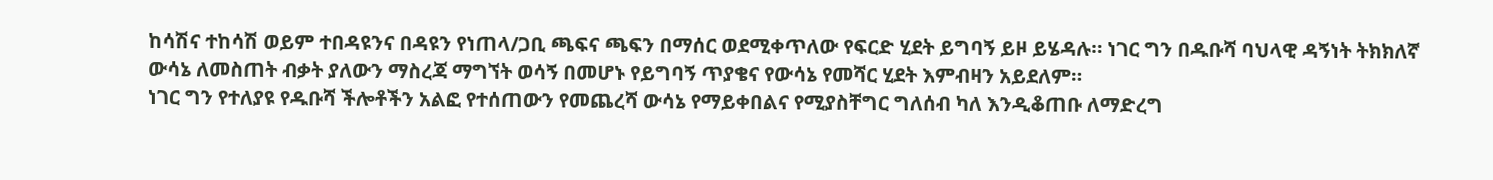ከሳሽና ተከሳሽ ወይም ተበዳዩንና በዳዩን የነጠላ/ጋቢ ጫፍና ጫፍን በማሰር ወደሚቀጥለው የፍርድ ሂደት ይግባኝ ይዞ ይሄዳሉ። ነገር ግን በዱቡሻ ባህላዊ ዳኝነት ትክክለኛ ውሳኔ ለመስጠት ብቃት ያለውን ማስረጃ ማግኘት ወሳኝ በመሆኑ የይግባኝ ጥያቄና የውሳኔ የመሻር ሂደት እምብዛን አይደለም።
ነገር ግን የተለያዩ የዱቡሻ ችሎቶችን አልፎ የተሰጠውን የመጨረሻ ውሳኔ የማይቀበልና የሚያስቸግር ግለሰብ ካለ እንዲቆጠቡ ለማድረግ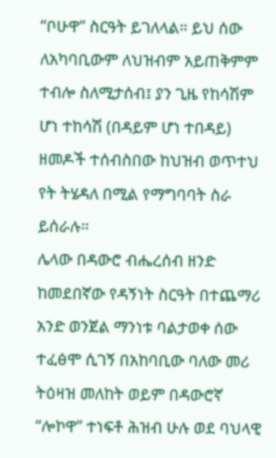“ቦሁዋ” ስርዓት ይገለላል። ይህ ሰው ለአካባቢውም ለህዝብም አይጠቅምም ተብሎ ስለሚታሰብ፤ ያን ጊዜ የከሳሽም ሆነ ተከሳሽ (በዳይም ሆነ ተበዳይ) ዘመዶች ተሰብስበው ከህዝብ ወጥተህ የት ትሄዳለ በሚል የማግባባት ስራ ይሰራሉ።
ሌላው በዳውሮ ብሔረሰብ ዘንድ ከመደበኛው የዳኝነት ስርዓት በተጨማሪ አንድ ወንጀል ማንነቱ ባልታወቀ ሰው ተፈፅሞ ሲገኝ በአከባቢው ባለው መሪ ትዕዛዝ መለከት ወይም በዳውሮኛ “ሎኮዋ” ተነፍቶ ሕዝብ ሁሉ ወደ ባህላዊ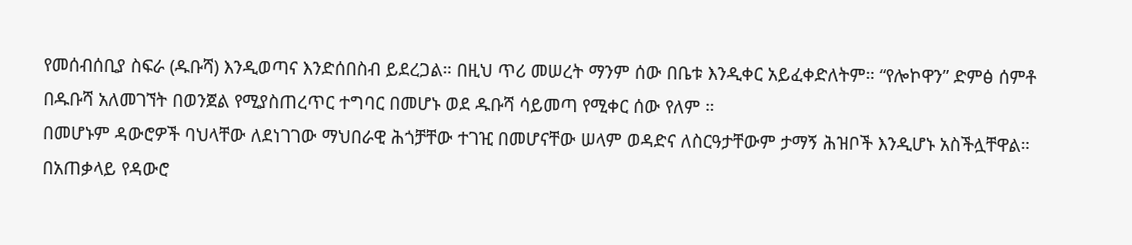የመሰብሰቢያ ስፍራ (ዱቡሻ) እንዲወጣና እንድሰበስብ ይደረጋል። በዚህ ጥሪ መሠረት ማንም ሰው በቤቱ እንዲቀር አይፈቀድለትም። “የሎኮዋን” ድምፅ ሰምቶ በዱቡሻ አለመገኘት በወንጀል የሚያስጠረጥር ተግባር በመሆኑ ወደ ዱቡሻ ሳይመጣ የሚቀር ሰው የለም ።
በመሆኑም ዳውሮዎች ባህላቸው ለደነገገው ማህበራዊ ሕጎቻቸው ተገዢ በመሆናቸው ሠላም ወዳድና ለስርዓታቸውም ታማኝ ሕዝቦች እንዲሆኑ አስችሏቸዋል።
በአጠቃላይ የዳውሮ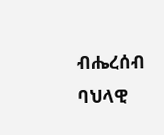ብሔረሰብ ባህላዊ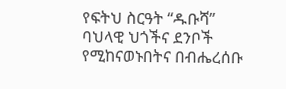የፍትህ ስርዓት “ዱቡሻ” ባህላዊ ህጎችና ደንቦች የሚከናወኑበትና በብሔረሰቡ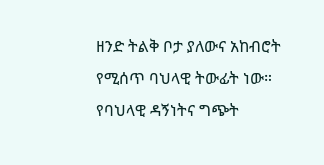ዘንድ ትልቅ ቦታ ያለውና አከብሮት የሚሰጥ ባህላዊ ትውፊት ነው።
የባህላዊ ዳኝነትና ግጭት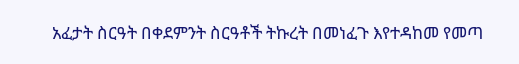አፈታት ስርዓት በቀደምንት ስርዓቶች ትኩረት በመነፈጉ እየተዳከመ የመጣ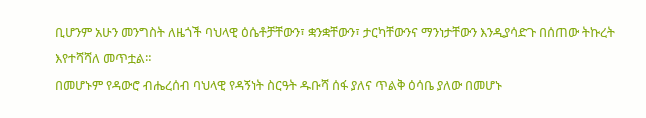ቢሆንም አሁን መንግስት ለዜጎች ባህላዊ ዕሴቶቻቸውን፣ ቋንቋቸውን፣ ታርካቸውንና ማንነታቸውን እንዲያሳድጉ በሰጠው ትኩረት እየተሻሻለ መጥቷል።
በመሆኑም የዳውሮ ብሔረሰብ ባህላዊ የዳኝነት ስርዓት ዱቡሻ ሰፋ ያለና ጥልቅ ዕሳቤ ያለው በመሆኑ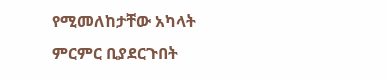የሚመለከታቸው አካላት ምርምር ቢያደርጉበት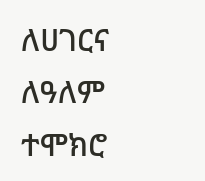ለሀገርና ለዓለም ተሞክሮ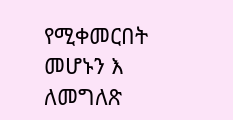የሚቀመርበት መሆኑን እ ለመግለጽ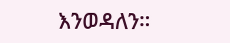እንወዳለን።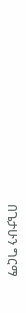በጌታሁን ግርማ